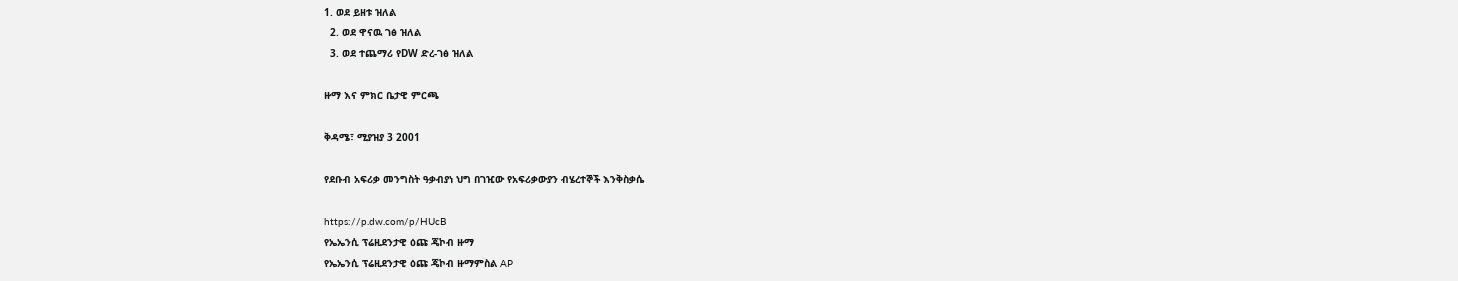1. ወደ ይዘቱ ዝለል
  2. ወደ ዋናዉ ገፅ ዝለል
  3. ወደ ተጨማሪ የDW ድረ-ገፅ ዝለል

ዙማ እና ምክር ቤታዊ ምርጫ

ቅዳሜ፣ ሚያዝያ 3 2001

የደቡብ አፍሪቃ መንግስት ዓቃብያነ ህግ በገዢው የአፍሪቃውያን ብሄረተኞች እንቅስቃሴ

https://p.dw.com/p/HUcB
የኤኤንሲ ፕሬዚደንታዊ ዕጩ ጄኮብ ዙማ
የኤኤንሲ ፕሬዚደንታዊ ዕጩ ጄኮብ ዙማምስል AP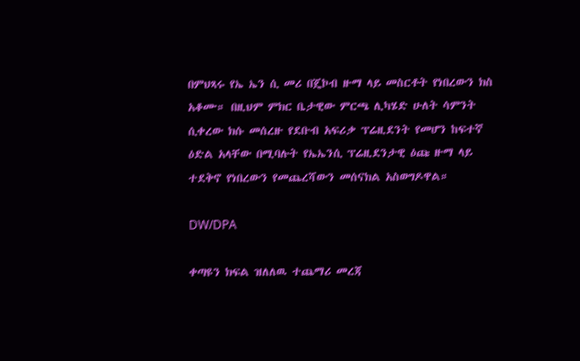በምህጻሩ የኤ ኤን ሲ መሪ በጄኮብ ዙማ ላይ መስርቶት የነበረውን ክስ አቆሙ። በዚህም ምክር ቤታዊው ምርጫ ሊካሄድ ሁለት ሳምንት ሲቀረው ክሱ መሰረዙ የደቡብ አፍሪቃ ፕሬዚደንት የመሆን ከፍተኛ ዕድል አላቸው በሚባሉት የኤኤንሲ ፕሬዚደንታዊ ዕጩ ዙማ ላይ ተደቅኖ የነበረውን የመጨረሻውን መሰናክል አስወግዶዋል።

DW/DPA

ቀጣዩን ክፍል ዝለለዉ ተጨማሪ መረጃ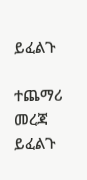ይፈልጉ

ተጨማሪ መረጃ ይፈልጉ